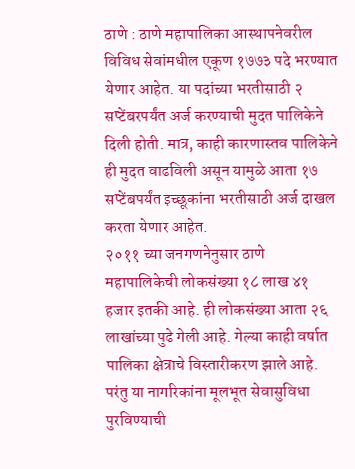ठाणे : ठाणे महापालिका आस्थापनेवरील विविध सेवांमधील एकूण १७७३ पदे भरण्यात येणार आहेत. या पदांच्या भरतीसाठी २ सप्टेंबरपर्यंत अर्ज करण्याची मुदत पालिकेने दिली होती. मात्र, काही कारणास्तव पालिकेने ही मुदत वाढविली असून यामुळे आता १७ सप्टेंबपर्यंत इच्छूकांना भरतीसाठी अर्ज दाखल करता येणार आहेत.
२०११ च्या जनगणनेनुसार ठाणे महापालिकेची लोकसंख्या १८ लाख ४१ हजार इतकी आहे. ही लोकसंख्या आता २६ लाखांच्या पुढे गेली आहे. गेल्या काही वर्षात पालिका क्षेत्राचे विस्तारीकरण झाले आहे. परंतु या नागरिकांना मूलभूत सेवासुविधा पुरविण्याची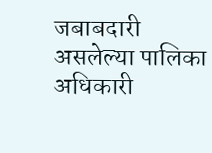जबाबदारी असलेल्या पालिका अधिकारी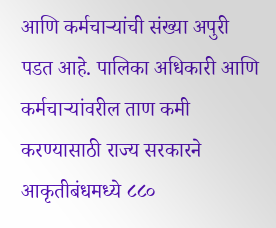आणि कर्मचाऱ्यांची संख्या अपुरी पडत आहे. पालिका अधिकारी आणि कर्मचाऱ्यांवरील ताण कमी करण्यासाठी राज्य सरकारने आकृतीबंधमध्ये ८८०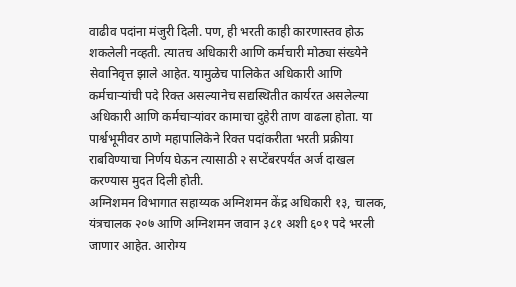वाढीव पदांना मंजुरी दिली. पण, ही भरती काही कारणास्तव होऊ शकलेली नव्हती. त्यातच अधिकारी आणि कर्मचारी मोठ्या संख्येने सेवानिवृत्त झाले आहेत. यामुळेच पालिकेत अधिकारी आणि कर्मचाऱ्यांची पदे रिक्त असल्यानेच सद्यस्थितीत कार्यरत असलेल्या अधिकारी आणि कर्मचाऱ्यांवर कामाचा दुहेरी ताण वाढला होता. या पार्श्वभूमीवर ठाणे महापालिकेने रिक्त पदांकरीता भरती प्रक्रीया राबविण्याचा निर्णय घेऊन त्यासाठी २ सप्टेंबरपर्यंत अर्ज दाखल करण्यास मुदत दिली होती.
अग्निशमन विभागात सहाय्यक अग्निशमन केंद्र अधिकारी १३, चालक, यंत्रचालक २०७ आणि अग्निशमन जवान ३८१ अशी ६०१ पदे भरली जाणार आहेत. आरोग्य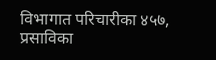विभागात परिचारीका ४५७, प्रसाविका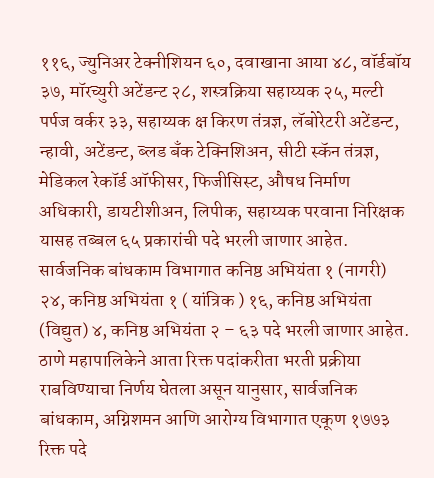११६, ज्युनिअर टेक्नीशियन ६०, दवाखाना आया ४८, वॉर्डबॉय ३७, मॉरच्युरी अटेंडन्ट २८, शस्त्रक्रिया सहाय्यक २५, मल्टी पर्पज वर्कर ३३, सहाय्यक क्ष किरण तंत्रज्ञ, लॅबोरेटरी अटेंडन्ट, न्हावी, अटेंडन्ट, ब्लड बँक टेक्निशिअन, सीटी स्कॅन तंत्रज्ञ, मेडिकल रेकॉर्ड ऑफीसर, फिजीसिस्ट, औषध निर्माण अधिकारी, डायटीशीअन, लिपीक, सहाय्यक परवाना निरिक्षक यासह तब्बल ६५ प्रकारांची पदे भरली जाणार आहेत. सार्वजनिक बांधकाम विभागात कनिष्ठ अभियंता १ (नागरी) २४, कनिष्ठ अभियंता १ ( यांत्रिक ) १६, कनिष्ठ अभियंता (विद्युत) ४, कनिष्ठ अभियंता २ – ६३ पदे भरली जाणार आहेत.
ठाणे महापालिकेने आता रिक्त पदांकरीता भरती प्रक्रीया राबविण्याचा निर्णय घेतला असून यानुसार, सार्वजनिक बांधकाम, अग्निशमन आणि आरोग्य विभागात एकूण १७७३ रिक्त पदे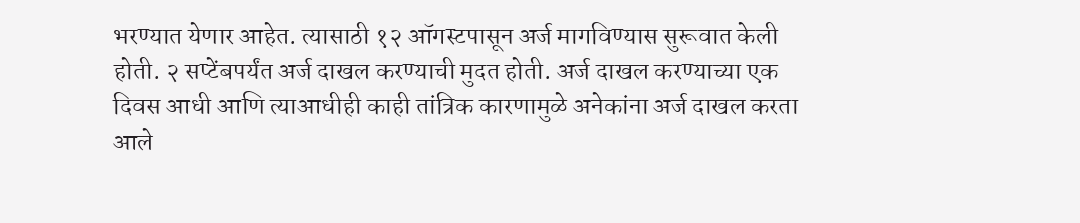भरण्यात येणार आहेत. त्यासाठी १२ ऑगस्टपासून अर्ज मागविण्यास सुरूवात केली होती. २ सप्टेंबपर्यंत अर्ज दाखल करण्याची मुदत होती. अर्ज दाखल करण्याच्या एक दिवस आधी आणि त्याआधीही काही तांत्रिक कारणामुळे अनेकांना अर्ज दाखल करता आले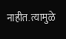नाहीत. त्यामुळे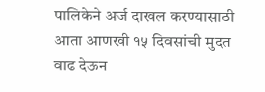पालिकेने अर्ज दाखल करण्यासाठी आता आणखी १५ दिवसांची मुदत वाढ देऊन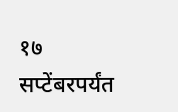१७ सप्टेंबरपर्यंत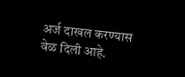अर्ज दाखल करण्यास वेळ दिली आहे.